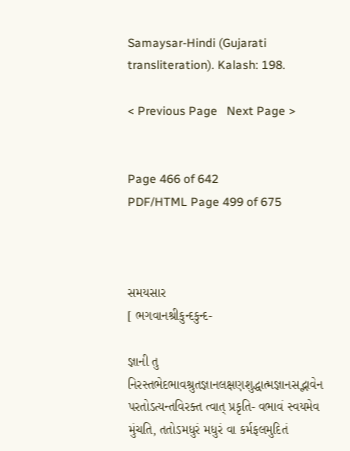Samaysar-Hindi (Gujarati transliteration). Kalash: 198.

< Previous Page   Next Page >


Page 466 of 642
PDF/HTML Page 499 of 675



સમયસાર
[ ભગવાનશ્રીકુન્દકુન્દ-

જ્ઞાની તુ નિરસ્તભેદભાવશ્રુતજ્ઞાનલક્ષણશુદ્ધાત્મજ્ઞાનસદ્ભાવેન પરતોઽત્યન્તવિરક્ત ત્વાત્ પ્રકૃતિ- વભાવં સ્વયમેવ મુંચતિ, તતોઽમધુરં મધુરં વા કર્મફલમુદિતં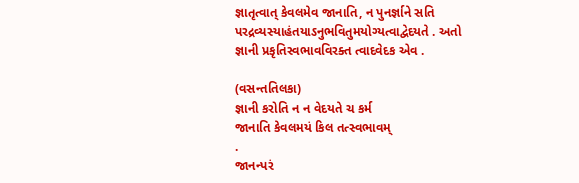જ્ઞાતૃત્વાત્ કેવલમેવ જાનાતિ, ન પુનર્જ્ઞાને સતિ પરદ્રવ્યસ્યાહંતયાઽનુભવિતુમયોગ્યત્વાદ્વેદયતે . અતો જ્ઞાની પ્રકૃતિસ્વભાવવિરક્ત ત્વાદવેદક એવ .

(વસન્તતિલકા)
જ્ઞાની કરોતિ ન ન વેદયતે ચ કર્મ
જાનાતિ કેવલમયં કિલ તત્સ્વભાવમ્
.
જાનન્પરં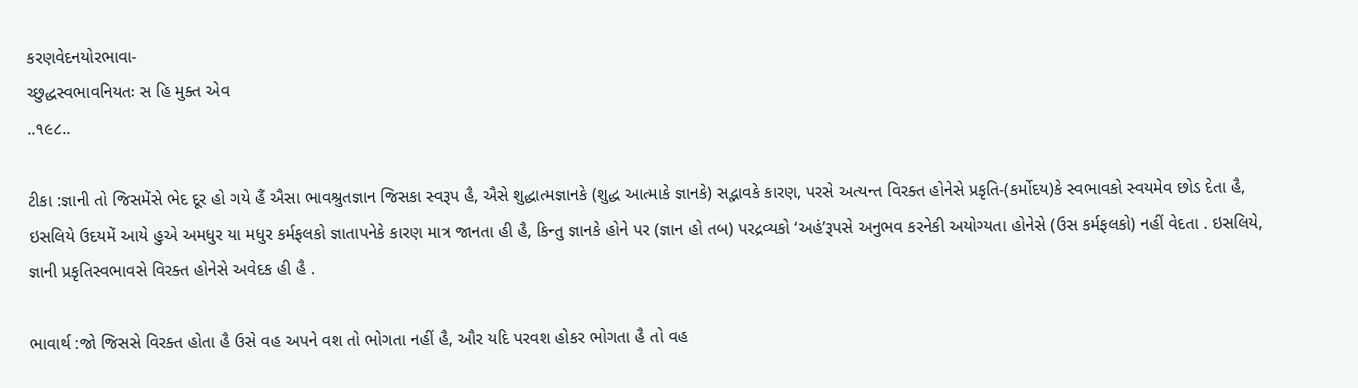કરણવેદનયોરભાવા-
ચ્છુદ્ધસ્વભાવનિયતઃ સ હિ મુક્ત એવ
..૧૯૮..

ટીકા :જ્ઞાની તો જિસમેંસે ભેદ દૂર હો ગયે હૈં ઐસા ભાવશ્રુતજ્ઞાન જિસકા સ્વરૂપ હૈ, ઐસે શુદ્ધાત્મજ્ઞાનકે (શુદ્ધ આત્માકે જ્ઞાનકે) સદ્ભાવકે કારણ, પરસે અત્યન્ત વિરક્ત હોનેસે પ્રકૃતિ-(કર્મોદય)કે સ્વભાવકો સ્વયમેવ છોડ દેતા હૈ, ઇસલિયે ઉદયમેં આયે હુએ અમધુર યા મધુર કર્મફલકો જ્ઞાતાપનેકે કારણ માત્ર જાનતા હી હૈ, કિન્તુ જ્ઞાનકે હોને પર (જ્ઞાન હો તબ) પરદ્રવ્યકો ‘અહં’રૂપસે અનુભવ કરનેકી અયોગ્યતા હોનેસે (ઉસ કર્મફલકો) નહીં વેદતા . ઇસલિયે, જ્ઞાની પ્રકૃતિસ્વભાવસે વિરક્ત હોનેસે અવેદક હી હૈ .

ભાવાર્થ :જો જિસસે વિરક્ત હોતા હૈ ઉસે વહ અપને વશ તો ભોગતા નહીં હૈ, ઔર યદિ પરવશ હોકર ભોગતા હૈ તો વહ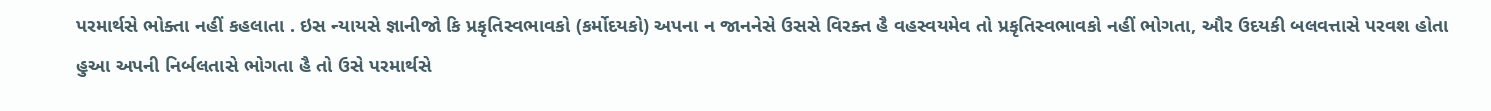પરમાર્થસે ભોક્તા નહીં કહલાતા . ઇસ ન્યાયસે જ્ઞાનીજો કિ પ્રકૃતિસ્વભાવકો (કર્મોદયકો) અપના ન જાનનેસે ઉસસે વિરક્ત હૈ વહસ્વયમેવ તો પ્રકૃતિસ્વભાવકો નહીં ભોગતા, ઔર ઉદયકી બલવત્તાસે પરવશ હોતા હુઆ અપની નિર્બલતાસે ભોગતા હૈ તો ઉસે પરમાર્થસે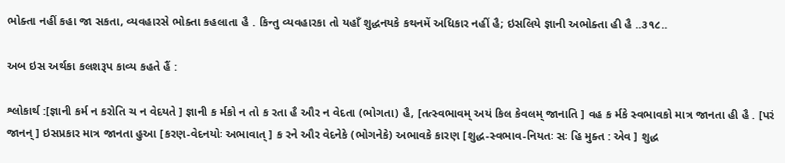ભોક્તા નહીં કહા જા સકતા, વ્યવહારસે ભોક્તા કહલાતા હૈ . કિન્તુ વ્યવહારકા તો યહાઁ શુદ્ધનયકે કથનમેં અધિકાર નહીં હૈ; ઇસલિયે જ્ઞાની અભોક્તા હી હૈ ..૩૧૮..

અબ ઇસ અર્થકા કલશરૂપ કાવ્ય કહતે હૈં :

શ્લોકાર્થ :[જ્ઞાની કર્મ ન કરોતિ ચ ન વેદયતે ] જ્ઞાની ક ર્મકો ન તો ક રતા હૈ ઔર ન વેદતા (ભોગતા) હૈ, [તત્સ્વભાવમ્ અયં કિલ કેવલમ્ જાનાતિ ] વહ ક ર્મકે સ્વભાવકો માત્ર જાનતા હી હૈ . [પરં જાનન્ ] ઇસપ્રકાર માત્ર જાનતા હુઆ [કરણ-વેદનયોઃ અભાવાત્ ] ક રને ઔર વેદનેકે (ભોગનેકે) અભાવકે કારણ [શુદ્ધ-સ્વભાવ-નિયતઃ સઃ હિ મુક્ત : એવ ] શુદ્ધ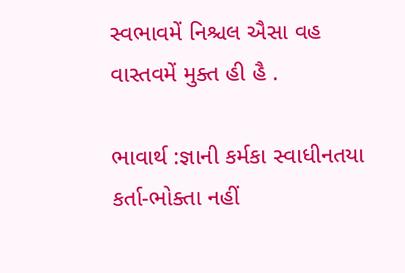સ્વભાવમેં નિશ્ચલ ઐસા વહ વાસ્તવમેં મુક્ત હી હૈ .

ભાવાર્થ :જ્ઞાની કર્મકા સ્વાધીનતયા કર્તા-ભોક્તા નહીં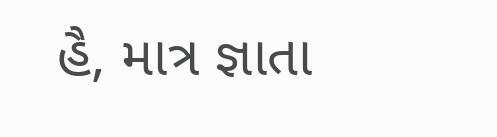હૈ, માત્ર જ્ઞાતા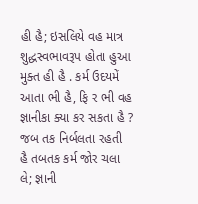હી હૈ; ઇસલિયે વહ માત્ર શુદ્ધસ્વભાવરૂપ હોતા હુઆ મુક્ત હી હૈ . કર્મ ઉદયમેં આતા ભી હૈ, ફિ ર ભી વહ જ્ઞાનીકા ક્યા કર સકતા હૈ ? જબ તક નિર્બલતા રહતી હૈ તબતક કર્મ જોર ચલા લે; જ્ઞાની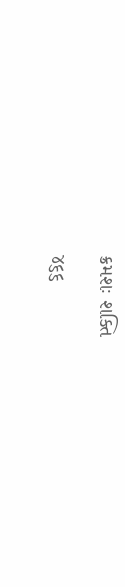ક્રમશઃ શક્તિ

૪૬૬